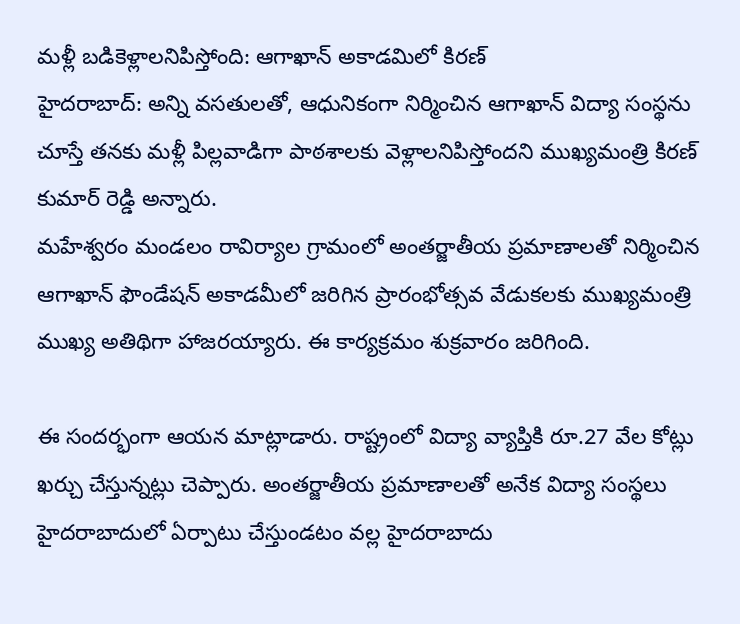మళ్లీ బడికెళ్లాలనిపిస్తోంది: ఆగాఖాన్ అకాడమిలో కిరణ్
హైదరాబాద్: అన్ని వసతులతో, ఆధునికంగా నిర్మించిన ఆగాఖాన్ విద్యా సంస్థను చూస్తే తనకు మళ్లీ పిల్లవాడిగా పాఠశాలకు వెళ్లాలనిపిస్తోందని ముఖ్యమంత్రి కిరణ్ కుమార్ రెడ్డి అన్నారు.
మహేశ్వరం మండలం రావిర్యాల గ్రామంలో అంతర్జాతీయ ప్రమాణాలతో నిర్మించిన ఆగాఖాన్ ఫౌండేషన్ అకాడమీలో జరిగిన ప్రారంభోత్సవ వేడుకలకు ముఖ్యమంత్రి ముఖ్య అతిథిగా హాజరయ్యారు. ఈ కార్యక్రమం శుక్రవారం జరిగింది.

ఈ సందర్భంగా ఆయన మాట్లాడారు. రాష్ట్రంలో విద్యా వ్యాప్తికి రూ.27 వేల కోట్లు ఖర్చు చేస్తున్నట్లు చెప్పారు. అంతర్జాతీయ ప్రమాణాలతో అనేక విద్యా సంస్థలు హైదరాబాదులో ఏర్పాటు చేస్తుండటం వల్ల హైదరాబాదు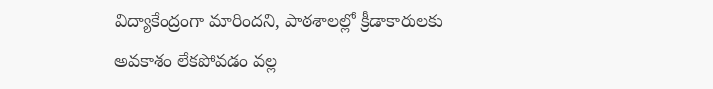విద్యాకేంద్రంగా మారిందని, పాఠశాలల్లో క్రీడాకారులకు అవకాశం లేకపోవడం వల్ల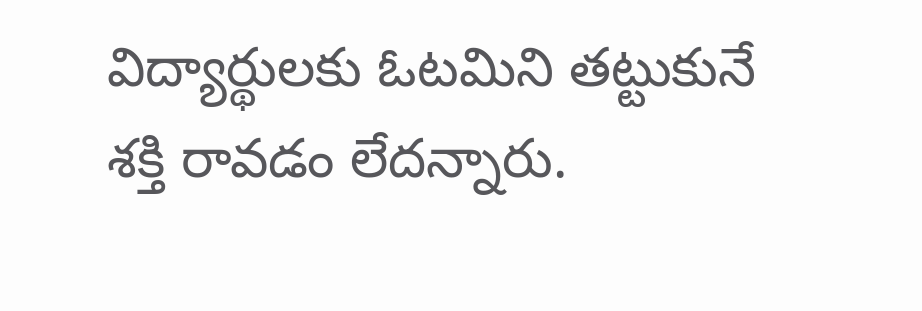విద్యార్థులకు ఓటమిని తట్టుకునే శక్తి రావడం లేదన్నారు.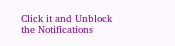Click it and Unblock the Notifications